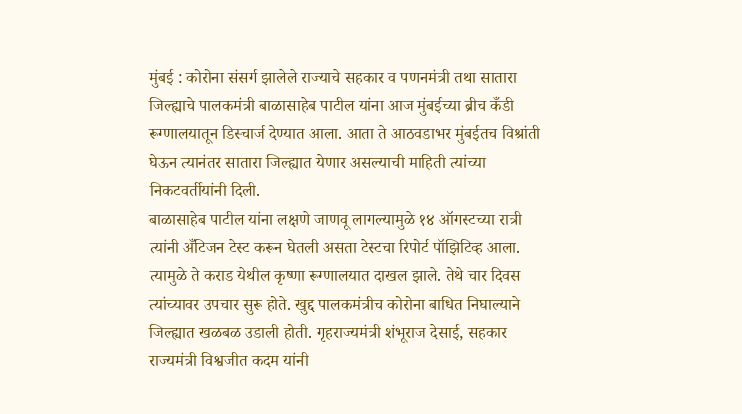मुंबई : कोरोना संसर्ग झालेले राज्याचे सहकार व पणनमंत्री तथा सातारा जिल्ह्याचे पालकमंत्री बाळासाहेब पाटील यांना आज मुंबईच्या ब्रीच कँडी रूग्णालयातून डिस्चार्ज देण्यात आला. आता ते आठवडाभर मुंबईतच विश्रांती घेऊन त्यानंतर सातारा जिल्ह्यात येणार असल्याची माहिती त्यांच्या निकटवर्तीयांनी दिली.
बाळासाहेब पाटील यांना लक्षणे जाणवू लागल्यामुळे १४ ऑगस्टच्या रात्री त्यांनी अँटिजन टेस्ट करून घेतली असता टेस्टचा रिपोर्ट पॉझिटिव्ह आला. त्यामुळे ते कराड येथील कृष्णा रूग्णालयात दाखल झाले. तेथे चार दिवस त्यांच्यावर उपचार सुरू होते. खुद्द पालकमंत्रीच कोरोना बाधित निघाल्याने जिल्ह्यात खळबळ उडाली होती. गृहराज्यमंत्री शंभूराज देसाई, सहकार राज्यमंत्री विश्वजीत कदम यांनी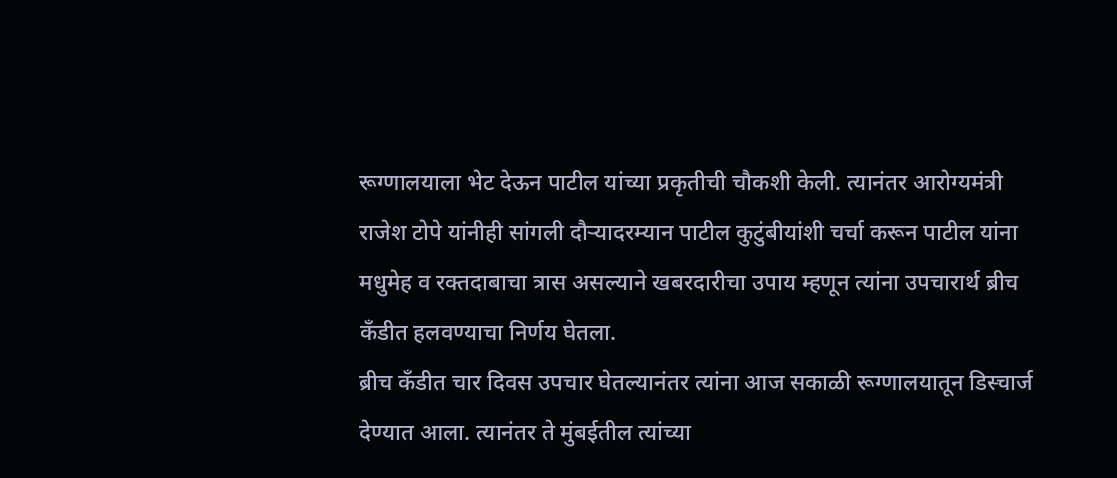रूग्णालयाला भेट देऊन पाटील यांच्या प्रकृतीची चौकशी केली. त्यानंतर आरोग्यमंत्री राजेश टोपे यांनीही सांगली दौऱ्यादरम्यान पाटील कुटुंबीयांशी चर्चा करून पाटील यांना मधुमेह व रक्तदाबाचा त्रास असल्याने खबरदारीचा उपाय म्हणून त्यांना उपचारार्थ ब्रीच कँडीत हलवण्याचा निर्णय घेतला.
ब्रीच कँडीत चार दिवस उपचार घेतल्यानंतर त्यांना आज सकाळी रूग्णालयातून डिस्चार्ज देण्यात आला. त्यानंतर ते मुंबईतील त्यांच्या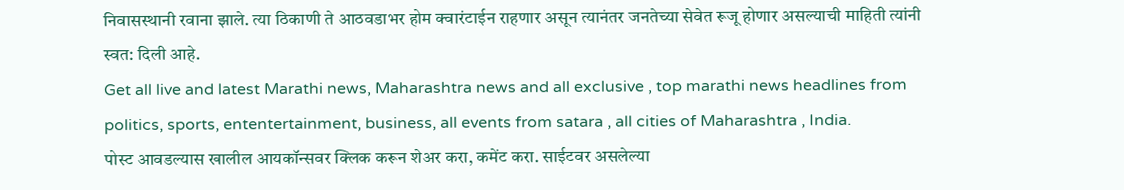निवासस्थानी रवाना झाले. त्या ठिकाणी ते आठवडाभर होम क्वारंटाईन राहणार असून त्यानंतर जनतेच्या सेवेत रूजू होणार असल्याची माहिती त्यांनी स्वत: दिली आहे.
Get all live and latest Marathi news, Maharashtra news and all exclusive , top marathi news headlines from politics, sports, ententertainment, business, all events from satara , all cities of Maharashtra , India.
पोस्ट आवडल्यास खालील आयकॉन्सवर क्लिक करून शेअर करा, कमेंट करा. साईटवर असलेल्या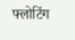फ्लोटिंग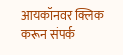आयकॉनवर क्लिक करून संपर्क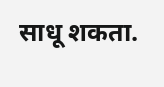साधू शकता.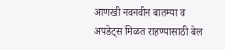आणखी नवनवीन बातम्या व अपडेट्स मिळत राहण्यासाठी बेल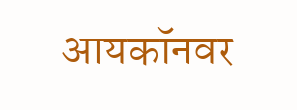आयकॉनवर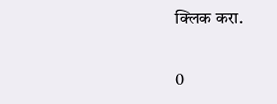क्लिक करा.

0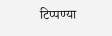टिप्पण्या